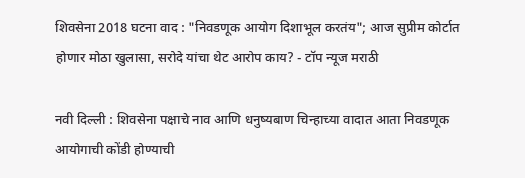शिवसेना 2018 घटना वाद : "निवडणूक आयोग दिशाभूल करतंय"; आज सुप्रीम कोर्टात होणार मोठा खुलासा, सरोदे यांचा थेट आरोप काय? - टॉप न्यूज मराठी

नवी दिल्ली : शिवसेना पक्षाचे नाव आणि धनुष्यबाण चिन्हाच्या वादात आता निवडणूक आयोगाची कोंडी होण्याची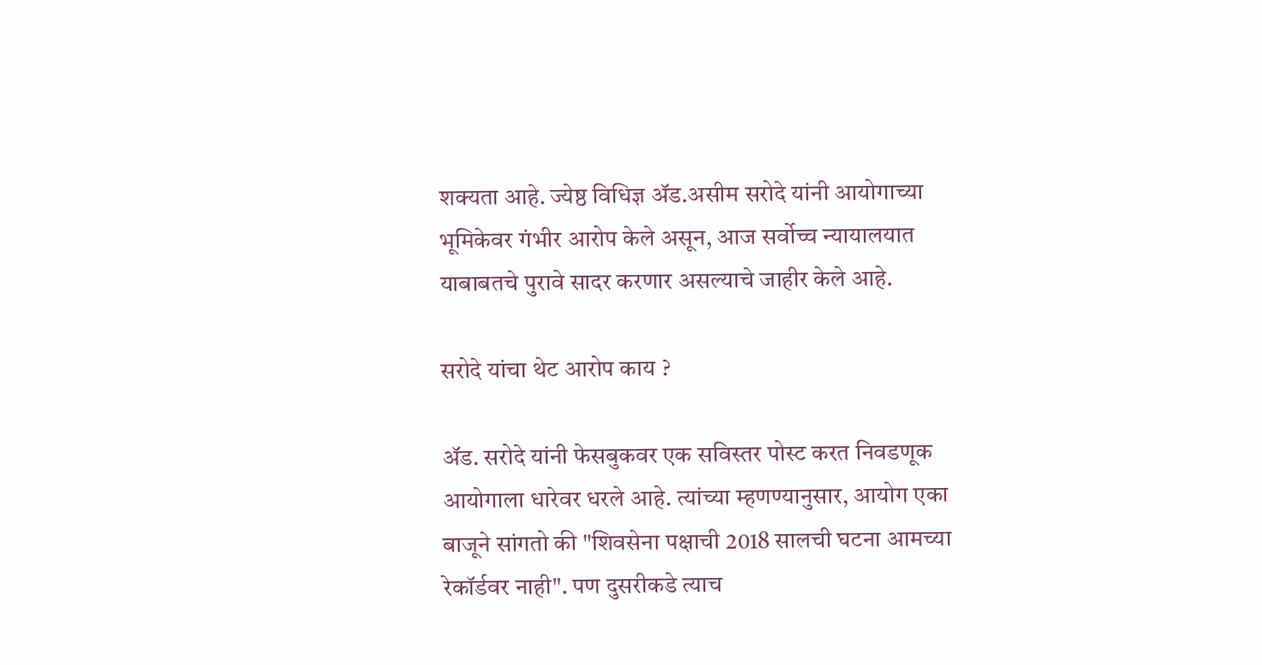शक्यता आहे. ज्येष्ठ विधिज्ञ अ‍ॅड.असीम सरोदे यांनी आयोगाच्या भूमिकेवर गंभीर आरोप केले असून, आज सर्वोच्च न्यायालयात याबाबतचे पुरावे सादर करणार असल्याचे जाहीर केले आहे.

सरोदे यांचा थेट आरोप काय ?

अ‍ॅड. सरोदे यांनी फेसबुकवर एक सविस्तर पोस्ट करत निवडणूक आयोगाला धारेवर धरले आहे. त्यांच्या म्हणण्यानुसार, आयोग एका बाजूने सांगतो की "शिवसेना पक्षाची 2018 सालची घटना आमच्या रेकॉर्डवर नाही". पण दुसरीकडे त्याच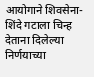आयोगाने शिवसेना-शिंदे गटाला चिन्ह देताना दिलेल्या निर्णयाच्या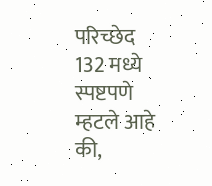परिच्छेद 132 मध्ये स्पष्टपणे म्हटले आहे की,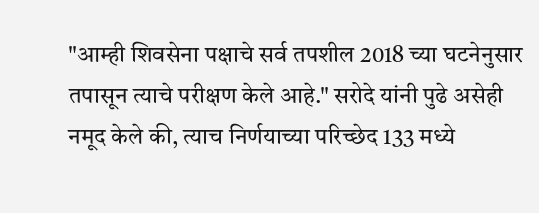"आम्ही शिवसेना पक्षाचे सर्व तपशील 2018 च्या घटनेनुसार तपासून त्याचे परीक्षण केले आहे." सरोदे यांनी पुढे असेही नमूद केले की, त्याच निर्णयाच्या परिच्छेद 133 मध्ये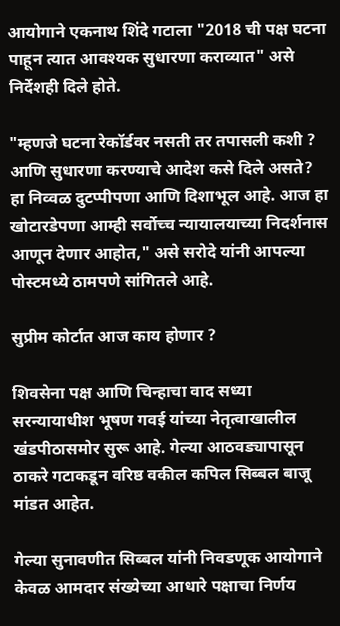आयोगाने एकनाथ शिंदे गटाला "2018 ची पक्ष घटना पाहून त्यात आवश्यक सुधारणा कराव्यात" असे निर्देशही दिले होते.

"म्हणजे घटना रेकॉर्डवर नसती तर तपासली कशी ? आणि सुधारणा करण्याचे आदेश कसे दिले असते? हा निव्वळ दुटप्पीपणा आणि दिशाभूल आहे. आज हा खोटारडेपणा आम्ही सर्वोच्च न्यायालयाच्या निदर्शनास आणून देणार आहोत," असे सरोदे यांनी आपल्या पोस्टमध्ये ठामपणे सांगितले आहे.

सुप्रीम कोर्टात आज काय होणार ?

शिवसेना पक्ष आणि चिन्हाचा वाद सध्या सरन्यायाधीश भूषण गवई यांच्या नेतृत्वाखालील खंडपीठासमोर सुरू आहे. गेल्या आठवड्यापासून ठाकरे गटाकडून वरिष्ठ वकील कपिल सिब्बल बाजू मांडत आहेत.

गेल्या सुनावणीत सिब्बल यांनी निवडणूक आयोगाने केवळ आमदार संख्येच्या आधारे पक्षाचा निर्णय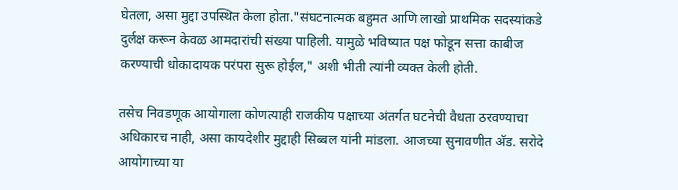घेतला, असा मुद्दा उपस्थित केला होता."संघटनात्मक बहुमत आणि लाखो प्राथमिक सदस्यांकडे दुर्लक्ष करून केवळ आमदारांची संख्या पाहिली. यामुळे भविष्यात पक्ष फोडून सत्ता काबीज करण्याची धोकादायक परंपरा सुरू होईल," अशी भीती त्यांनी व्यक्त केली होती.

तसेच निवडणूक आयोगाला कोणत्याही राजकीय पक्षाच्या अंतर्गत घटनेची वैधता ठरवण्याचा अधिकारच नाही, असा कायदेशीर मुद्दाही सिब्बल यांनी मांडला. आजच्या सुनावणीत अ‍ॅड. सरोदे आयोगाच्या या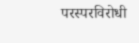परस्परविरोधी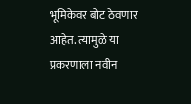भूमिकेवर बोट ठेवणार आहेत. त्यामुळे या प्रकरणाला नवीन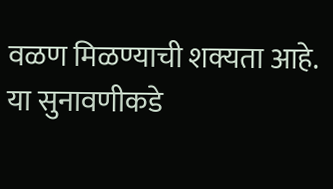वळण मिळण्याची शक्यता आहे. या सुनावणीकडे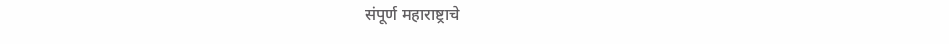संपूर्ण महाराष्ट्राचे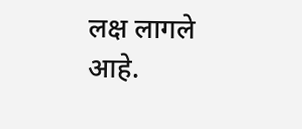लक्ष लागले आहे.